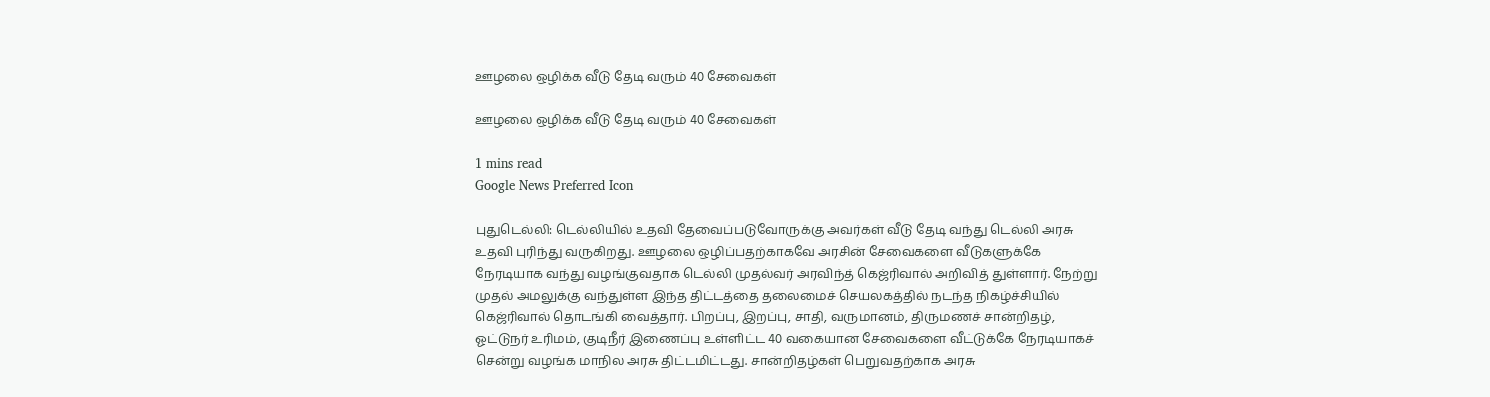ஊழலை ஒழிக்க வீடு தேடி வரும் 40 சேவைகள்

ஊழலை ஒழிக்க வீடு தேடி வரும் 40 சேவைகள்

1 mins read
Google News Preferred Icon

புதுடெல்லி: டெல்லியில் உதவி தேவைப்படுவோருக்கு அவர்கள் வீடு தேடி வந்து டெல்லி அரசு உதவி புரிந்து வருகிறது. ஊழலை ஒழிப்பதற்காகவே அரசின் சேவைகளை வீடுகளுக்கே நேரடியாக வந்து வழங்குவதாக டெல்லி முதல்வர் அரவிந்த் கெஜ்ரிவால் அறிவித் துள்ளார். நேற்று முதல் அமலுக்கு வந்துள்ள இந்த திட்டத்தை தலைமைச் செயலகத்தில் நடந்த நிகழ்ச்சியில் கெஜ்ரிவால் தொடங்கி வைத்தார். பிறப்பு, இறப்பு, சாதி, வருமானம், திருமணச் சான்றிதழ், ஓட்டுநர் உரிமம், குடிநீர் இணைப்பு உள்ளிட்ட 40 வகையான சேவைகளை வீட்டுக்கே நேரடியாகச் சென்று வழங்க மாநில அரசு திட்டமிட்டது. சான்றிதழ்கள் பெறுவதற்காக அரசு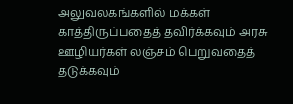அலுவலகங்களில் மக்கள் காத்திருப்பதைத் தவிர்க்கவும் அரசு ஊழியர்கள் லஞ்சம் பெறுவதைத் தடுக்கவும்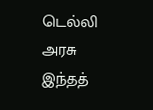டெல்லி அரசு இந்தத்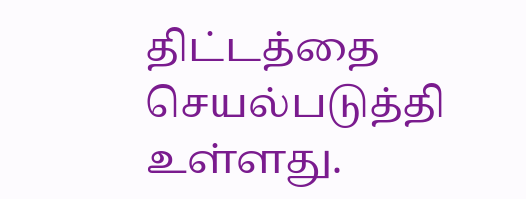திட்டத்தை செயல்படுத்தி உள்ளது.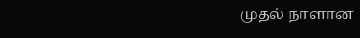முதல் நாளான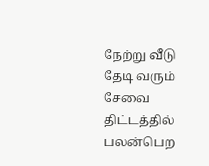நேற்று வீடு தேடி வரும் சேவை திட்டத்தில் பலன்பெற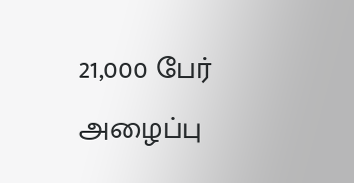21,000 பேர் அழைப்பு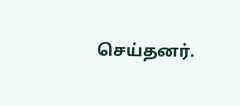செய்தனர்.